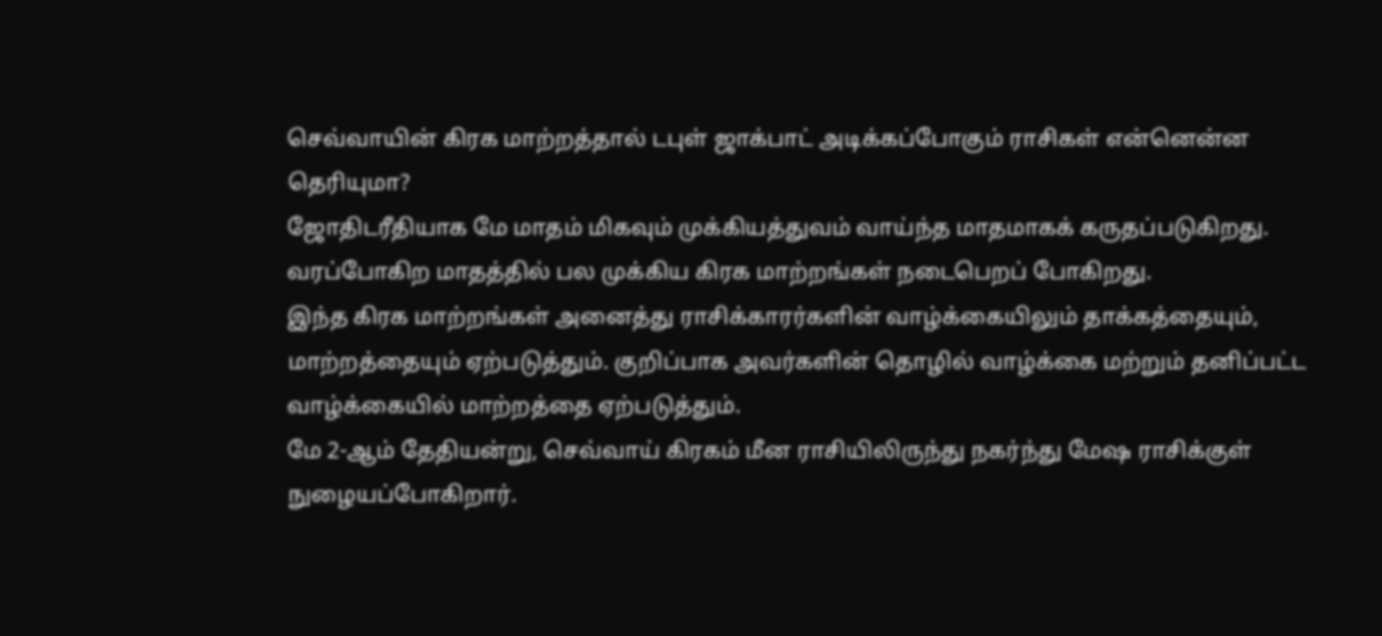செவ்வாயின் கிரக மாற்றத்தால் டபுள் ஜாக்பாட் அடிக்கப்போகும் ராசிகள் என்னென்ன தெரியுமா?
ஜோதிடரீதியாக மே மாதம் மிகவும் முக்கியத்துவம் வாய்ந்த மாதமாகக் கருதப்படுகிறது. வரப்போகிற மாதத்தில் பல முக்கிய கிரக மாற்றங்கள் நடைபெறப் போகிறது.
இந்த கிரக மாற்றங்கள் அனைத்து ராசிக்காரர்களின் வாழ்க்கையிலும் தாக்கத்தையும், மாற்றத்தையும் ஏற்படுத்தும். குறிப்பாக அவர்களின் தொழில் வாழ்க்கை மற்றும் தனிப்பட்ட வாழ்க்கையில் மாற்றத்தை ஏற்படுத்தும்.
மே 2-ஆம் தேதியன்று, செவ்வாய் கிரகம் மீன ராசியிலிருந்து நகர்ந்து மேஷ ராசிக்குள் நுழையப்போகிறார்.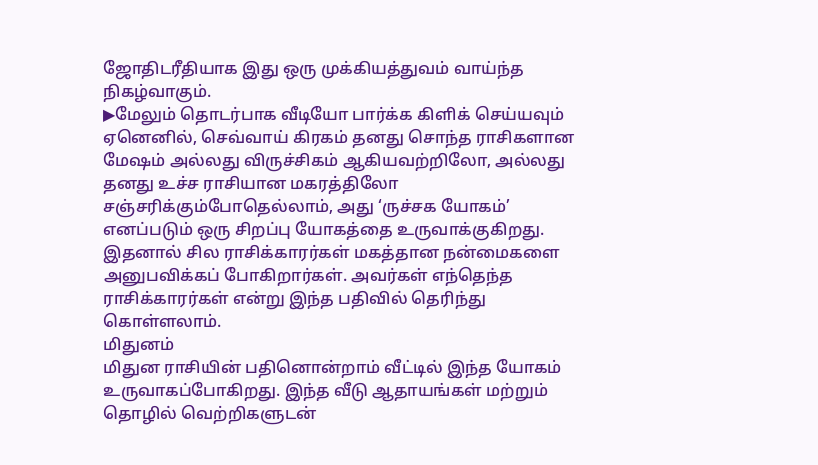ஜோதிடரீதியாக இது ஒரு முக்கியத்துவம் வாய்ந்த நிகழ்வாகும்.
▶மேலும் தொடர்பாக வீடியோ பார்க்க கிளிக் செய்யவும்
ஏனெனில், செவ்வாய் கிரகம் தனது சொந்த ராசிகளான மேஷம் அல்லது விருச்சிகம் ஆகியவற்றிலோ, அல்லது தனது உச்ச ராசியான மகரத்திலோ சஞ்சரிக்கும்போதெல்லாம், அது ‘ருச்சக யோகம்’ எனப்படும் ஒரு சிறப்பு யோகத்தை உருவாக்குகிறது.
இதனால் சில ராசிக்காரர்கள் மகத்தான நன்மைகளை அனுபவிக்கப் போகிறார்கள். அவர்கள் எந்தெந்த ராசிக்காரர்கள் என்று இந்த பதிவில் தெரிந்து கொள்ளலாம்.
மிதுனம்
மிதுன ராசியின் பதினொன்றாம் வீட்டில் இந்த யோகம் உருவாகப்போகிறது. இந்த வீடு ஆதாயங்கள் மற்றும் தொழில் வெற்றிகளுடன்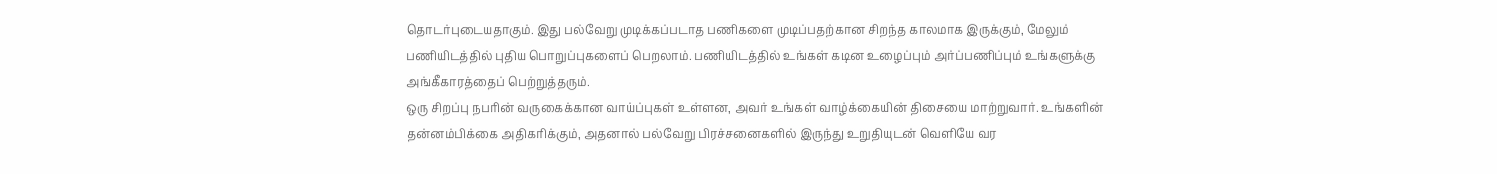தொடர்புடையதாகும். இது பல்வேறு முடிக்கப்படாத பணிகளை முடிப்பதற்கான சிறந்த காலமாக இருக்கும், மேலும் பணியிடத்தில் புதிய பொறுப்புகளைப் பெறலாம். பணியிடத்தில் உங்கள் கடின உழைப்பும் அர்ப்பணிப்பும் உங்களுக்கு அங்கீகாரத்தைப் பெற்றுத்தரும்.
ஒரு சிறப்பு நபரின் வருகைக்கான வாய்ப்புகள் உள்ளன, அவர் உங்கள் வாழ்க்கையின் திசையை மாற்றுவார். உங்களின் தன்னம்பிக்கை அதிகரிக்கும், அதனால் பல்வேறு பிரச்சனைகளில் இருந்து உறுதியுடன் வெளியே வர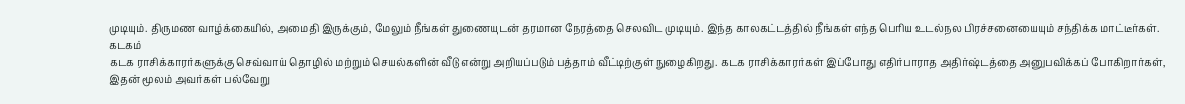முடியும். திருமண வாழ்க்கையில், அமைதி இருக்கும், மேலும் நீங்கள் துணையுடன் தரமான நேரத்தை செலவிட முடியும். இந்த காலகட்டத்தில் நீங்கள் எந்த பெரிய உடல்நல பிரச்சனையையும் சந்திக்க மாட்டீர்கள்.
கடகம்
கடக ராசிக்காரர்களுக்கு செவ்வாய் தொழில் மற்றும் செயல்களின் வீடு என்று அறியப்படும் பத்தாம் வீட்டிற்குள் நுழைகிறது. கடக ராசிக்காரர்கள் இப்போது எதிர்பாராத அதிர்ஷ்டத்தை அனுபவிக்கப் போகிறார்கள், இதன் மூலம் அவர்கள் பல்வேறு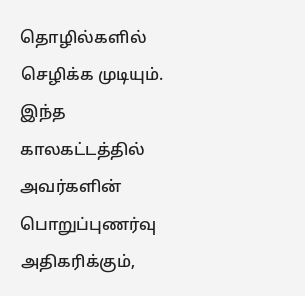தொழில்களில் செழிக்க முடியும். இந்த காலகட்டத்தில் அவர்களின் பொறுப்புணர்வு அதிகரிக்கும்,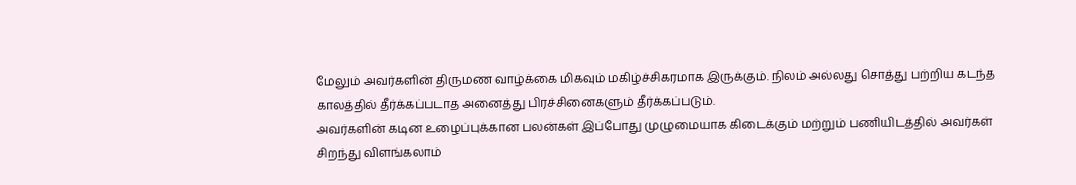மேலும் அவர்களின் திருமண வாழ்க்கை மிகவும் மகிழ்ச்சிகரமாக இருக்கும். நிலம் அல்லது சொத்து பற்றிய கடந்த காலத்தில் தீர்க்கப்படாத அனைத்து பிரச்சினைகளும் தீர்க்கப்படும்.
அவர்களின் கடின உழைப்புக்கான பலன்கள் இப்போது முழுமையாக கிடைக்கும் மற்றும் பணியிடத்தில் அவர்கள் சிறந்து விளங்கலாம்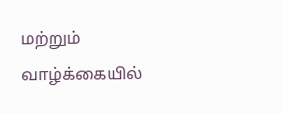மற்றும் வாழ்க்கையில்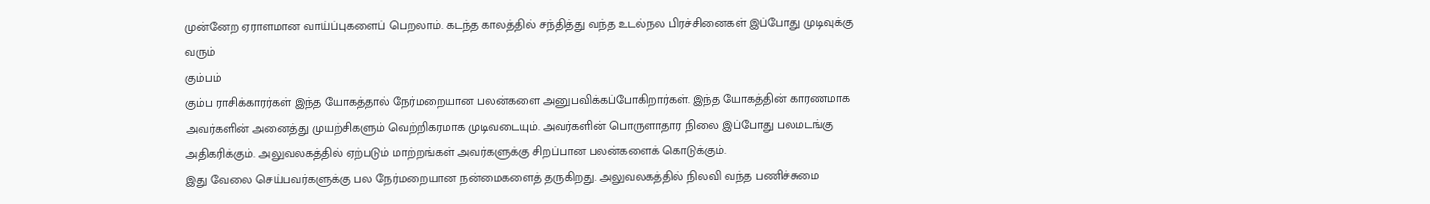முன்னேற ஏராளமான வாய்ப்புகளைப் பெறலாம். கடந்த காலத்தில் சந்தித்து வந்த உடல்நல பிரச்சினைகள் இப்போது முடிவுக்கு வரும்
கும்பம்
கும்ப ராசிக்காரர்கள் இந்த யோகத்தால் நேர்மறையான பலன்களை அனுபவிக்கப்போகிறார்கள். இந்த யோகத்தின் காரணமாக அவர்களின் அனைத்து முயற்சிகளும் வெற்றிகரமாக முடிவடையும். அவர்களின் பொருளாதார நிலை இப்போது பலமடங்கு அதிகரிக்கும். அலுவலகத்தில் ஏற்படும் மாற்றங்கள் அவர்களுக்கு சிறப்பான பலன்களைக் கொடுக்கும்.
இது வேலை செய்பவர்களுக்கு பல நேர்மறையான நன்மைகளைத் தருகிறது. அலுவலகத்தில் நிலவி வந்த பணிச்சுமை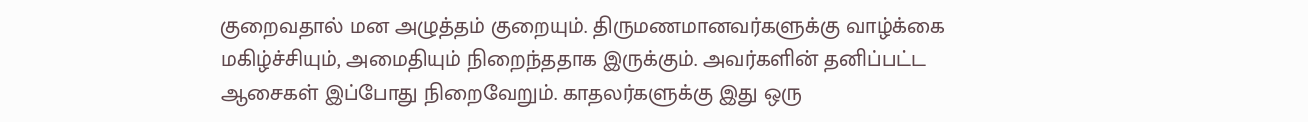குறைவதால் மன அழுத்தம் குறையும். திருமணமானவர்களுக்கு வாழ்க்கை மகிழ்ச்சியும், அமைதியும் நிறைந்ததாக இருக்கும். அவர்களின் தனிப்பட்ட ஆசைகள் இப்போது நிறைவேறும். காதலர்களுக்கு இது ஒரு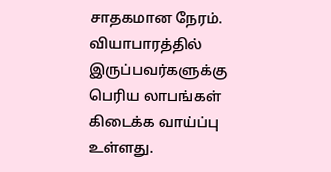சாதகமான நேரம். வியாபாரத்தில் இருப்பவர்களுக்கு பெரிய லாபங்கள் கிடைக்க வாய்ப்பு உள்ளது.